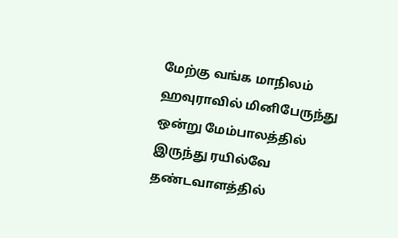மேற்கு வங்க மாநிலம் ஹவுராவில் மினிபேருந்து ஒன்று மேம்பாலத்தில் இருந்து ரயில்வே தண்டவாளத்தில்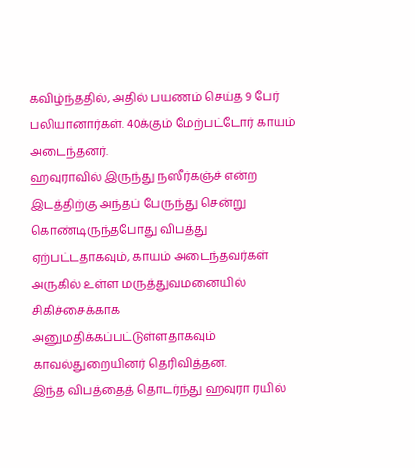கவிழ்ந்ததில், அதில் பயணம் செய்த 9 பேர் பலியானார்கள். 40க்கும் மேற்பட்டோர் காயம் அடைந்தனர்.
ஹவுராவில் இருந்து நஸீர்கஞ்ச் என்ற இடத்திற்கு அந்தப் பேருந்து சென்று கொண்டிருந்தபோது விபத்து ஏற்பட்டதாகவும், காயம் அடைந்தவர்கள் அருகில் உள்ள மருத்துவமனையில் சிகிச்சைக்காக அனுமதிக்கப்பட்டுள்ளதாகவும் காவல்துறையினர் தெரிவித்தன.
இந்த விபத்தைத் தொடர்ந்து ஹவுரா ரயில்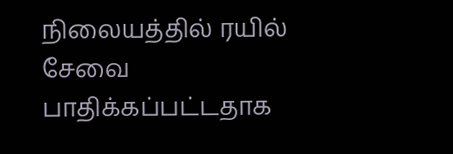நிலையத்தில் ரயில் சேவை பாதிக்கப்பட்டதாக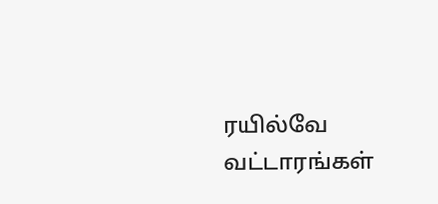ரயில்வே வட்டாரங்கள்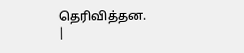தெரிவித்தன.
|